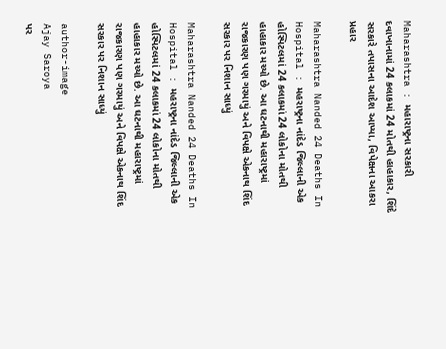Maharashtra : મહારાષ્ટ્રના સરકારી દવાખાનામાં 24 કલાકમાં 24 મોતથી હાહાકાર, શિંદે સરકારે તપાસના આદેશ આપ્યા, વિપેક્ષના આકરા પ્રહાર

Maharashtra Nanded 24 Deaths In Hospital : મહરાષ્ટ્રના નાંદેડ જિલ્લાની એક હોસ્પિટલમાં 24 કલાકમાં 24 લોકોના મોતથી હાહાકાર મચ્યો છે. આ ઘટનાથી મહારાષ્ટ્રમાં રાજકારણ પણ ગરમાયું અને વિપક્ષે એકનાથ શિંદ સરકાર પર નિશાન સાધ્યું

Maharashtra Nanded 24 Deaths In Hospital : મહરાષ્ટ્રના નાંદેડ જિલ્લાની એક હોસ્પિટલમાં 24 કલાકમાં 24 લોકોના મોતથી હાહાકાર મચ્યો છે. આ ઘટનાથી મહારાષ્ટ્રમાં રાજકારણ પણ ગરમાયું અને વિપક્ષે એકનાથ શિંદ સરકાર પર નિશાન સાધ્યું

author-image
Ajay Saroya
પર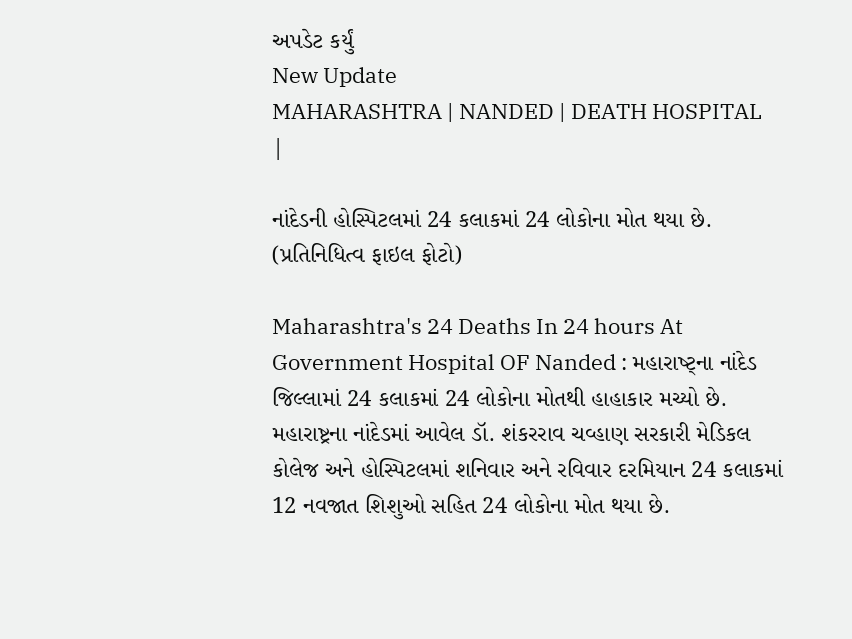અપડેટ કર્યું
New Update
MAHARASHTRA | NANDED | DEATH HOSPITAL |

નાંદેડની હોસ્પિટલમાં 24 કલાકમાં 24 લોકોના મોત થયા છે. (પ્રતિનિધિત્વ ફાઇલ ફોટો)

Maharashtra's 24 Deaths In 24 hours At Government Hospital OF Nanded : મહારાષ્ટ્ના નાંદેડ જિલ્લામાં 24 કલાકમાં 24 લોકોના મોતથી હાહાકાર મચ્યો છે. મહારાષ્ટ્રના નાંદેડમાં આવેલ ડૉ. શંકરરાવ ચવ્હાણ સરકારી મેડિકલ કોલેજ અને હોસ્પિટલમાં શનિવાર અને રવિવાર દરમિયાન 24 કલાકમાં 12 નવજાત શિશુઓ સહિત 24 લોકોના મોત થયા છે.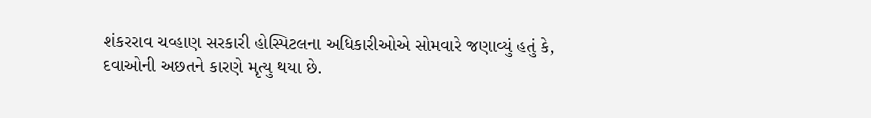શંકરરાવ ચવ્હાણ સરકારી હોસ્પિટલના અધિકારીઓએ સોમવારે જણાવ્યું હતું કે, દવાઓની અછતને કારણે મૃત્યુ થયા છે.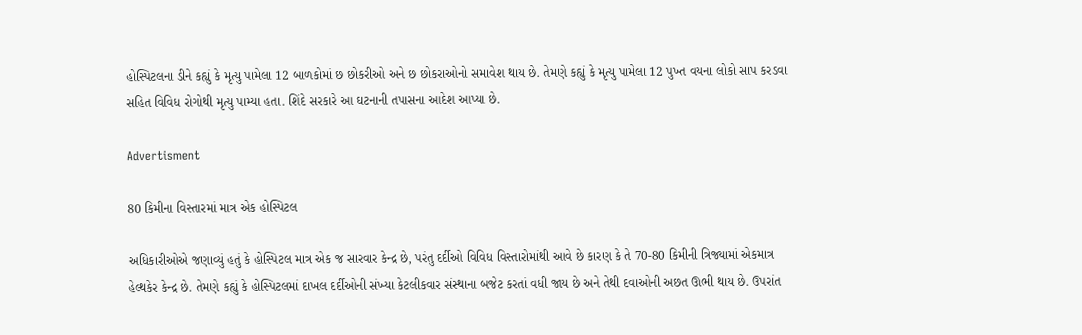હોસ્પિટલના ડીને કહ્યું કે મૃત્યુ પામેલા 12 બાળકોમાં છ છોકરીઓ અને છ છોકરાઓનો સમાવેશ થાય છે. તેમણે કહ્યું કે મૃત્યુ પામેલા 12 પુખ્ત વયના લોકો સાપ કરડવા સહિત વિવિધ રોગોથી મૃત્યુ પામ્યા હતા. શિંદે સરકારે આ ઘટનાની તપાસના આદેશ આપ્યા છે.

Advertisment

80 કિમીના વિસ્તારમાં માત્ર એક હોસ્પિટલ

અધિકારીઓએ જણાવ્યું હતું કે હોસ્પિટલ માત્ર એક જ સારવાર કેન્દ્ર છે, પરંતુ દર્દીઓ વિવિધ વિસ્તારોમાંથી આવે છે કારણ કે તે 70-80 કિમીની ત્રિજ્યામાં એકમાત્ર હેલ્થકેર કેન્દ્ર છે. તેમણે કહ્યું કે હોસ્પિટલમાં દાખલ દર્દીઓની સંખ્યા કેટલીકવાર સંસ્થાના બજેટ કરતાં વધી જાય છે અને તેથી દવાઓની અછત ઊભી થાય છે. ઉપરાંત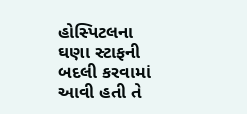હોસ્પિટલના ઘણા સ્ટાફની બદલી કરવામાં આવી હતી તે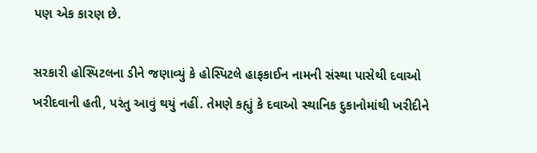પણ એક કારણ છે.

સરકારી હોસ્પિટલના ડીને જણાવ્યું કે હોસ્પિટલે હાફકાઈન નામની સંસ્થા પાસેથી દવાઓ ખરીદવાની હતી, પરંતુ આવું થયું નહીં. તેમણે કહ્યું કે દવાઓ સ્થાનિક દુકાનોમાંથી ખરીદીને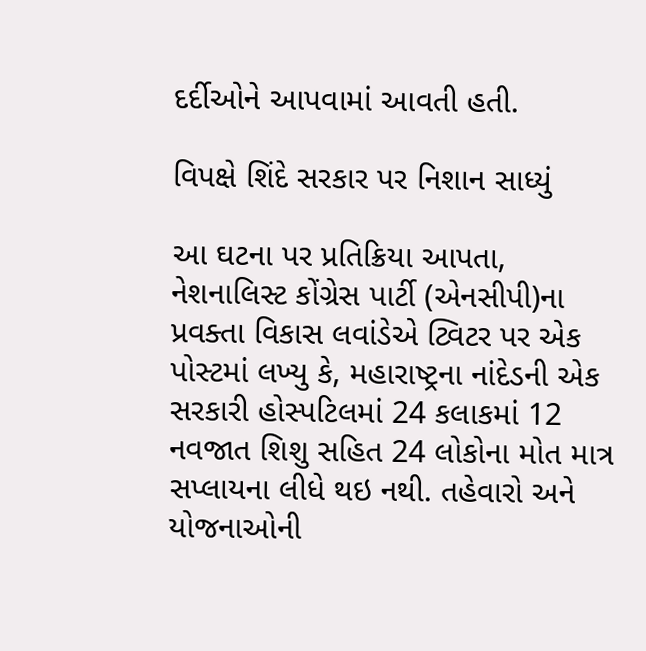દર્દીઓને આપવામાં આવતી હતી.

વિપક્ષે શિંદે સરકાર પર નિશાન સાધ્યું

આ ઘટના પર પ્રતિક્રિયા આપતા, નેશનાલિસ્ટ કોંગ્રેસ પાર્ટી (એનસીપી)ના પ્રવક્તા વિકાસ લવાંડેએ ટ્વિટર પર એક પોસ્ટમાં લખ્યુ કે, મહારાષ્ટ્રના નાંદેડની એક સરકારી હોસ્પટિલમાં 24 કલાકમાં 12 નવજાત શિશુ સહિત 24 લોકોના મોત માત્ર સપ્લાયના લીધે થઇ નથી. તહેવારો અને યોજનાઓની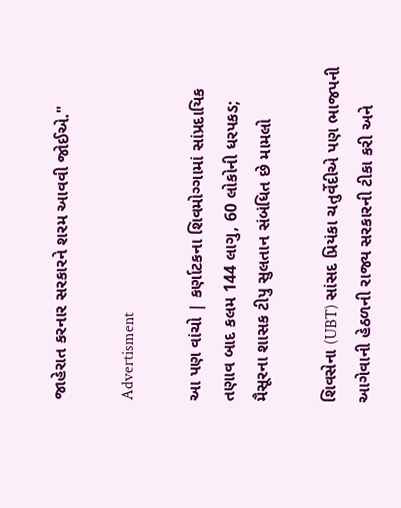જાહેરાત કરનાર સરકારને શરમ આવવી જોઈએ."

Advertisment

આ પણ વાંચો | કર્ણાટકના શિવમોગ્ગામાં સાંપ્રદાયિક તણાવ બાદ કલમ 144 લાગુ, 60 લોકોની ધરપકડ; મૈસૂરના શાસક ટીપુ સુલતાન સંબંધિત છે મામલો

શિવસેના (UBT) સાંસદ પ્રિયંકા ચતુર્વેદીએ પણ ભાજપની આગેવાની હેઠળની રાજ્ય સરકારની ટીકા કરી અને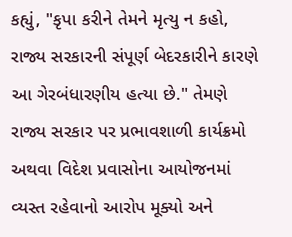કહ્યું, "કૃપા કરીને તેમને મૃત્યુ ન કહો, રાજ્ય સરકારની સંપૂર્ણ બેદરકારીને કારણે આ ગેરબંધારણીય હત્યા છે." તેમણે રાજ્ય સરકાર પર પ્રભાવશાળી કાર્યક્રમો અથવા વિદેશ પ્રવાસોના આયોજનમાં વ્યસ્ત રહેવાનો આરોપ મૂક્યો અને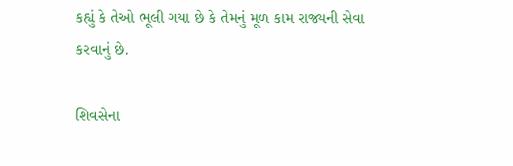કહ્યું કે તેઓ ભૂલી ગયા છે કે તેમનું મૂળ કામ રાજ્યની સેવા કરવાનું છે.

શિવસેના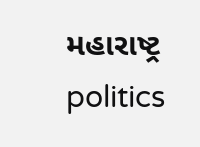મહારાષ્ટ્ર politics